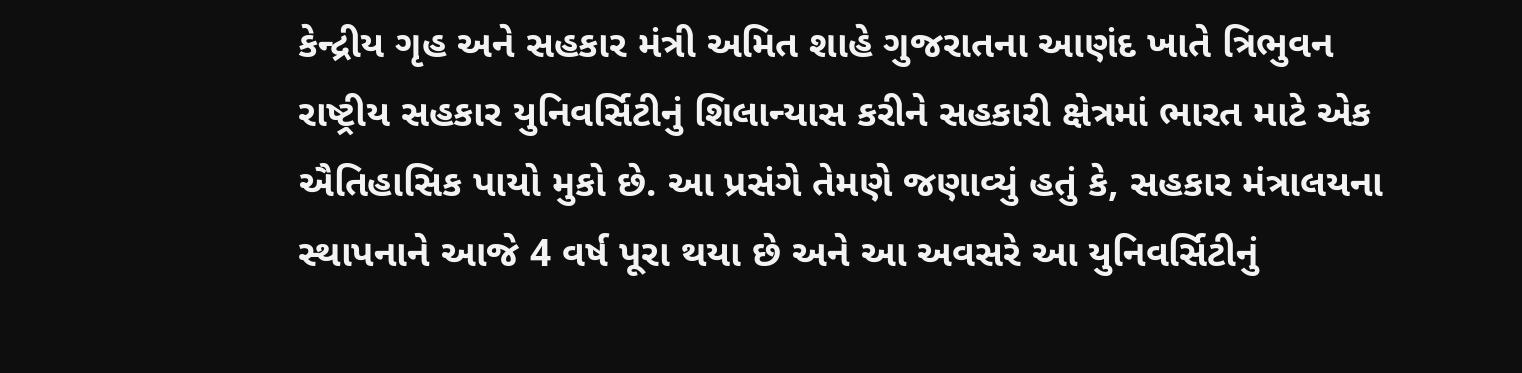કેન્દ્રીય ગૃહ અને સહકાર મંત્રી અમિત શાહે ગુજરાતના આણંદ ખાતે ત્રિભુવન રાષ્ટ્રીય સહકાર યુનિવર્સિટીનું શિલાન્યાસ કરીને સહકારી ક્ષેત્રમાં ભારત માટે એક ઐતિહાસિક પાયો મુકો છે. આ પ્રસંગે તેમણે જણાવ્યું હતું કે, સહકાર મંત્રાલયના સ્થાપનાને આજે 4 વર્ષ પૂરા થયા છે અને આ અવસરે આ યુનિવર્સિટીનું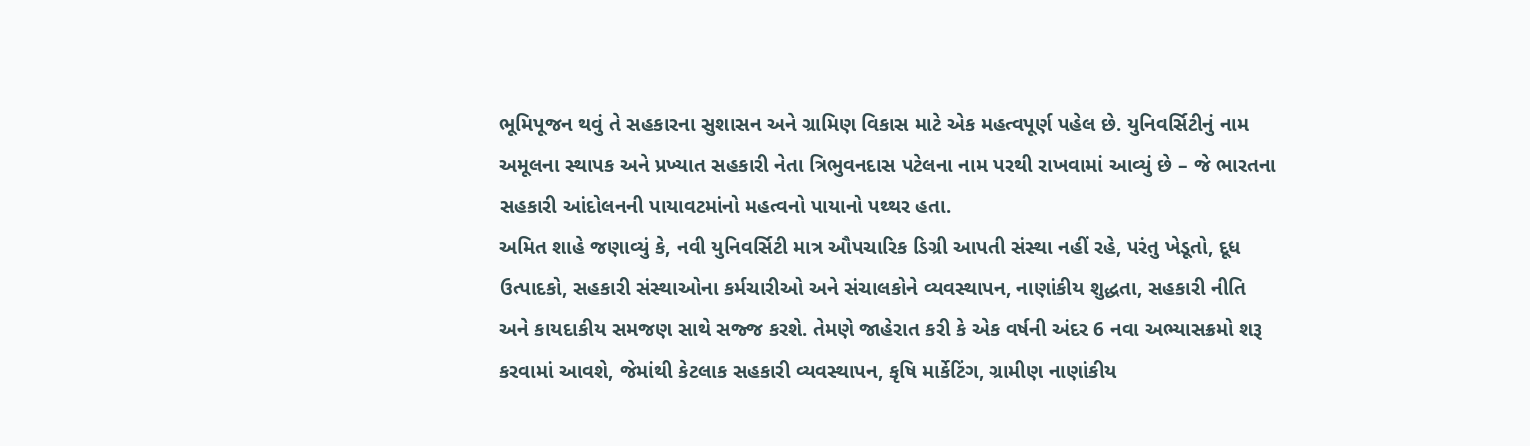ભૂમિપૂજન થવું તે સહકારના સુશાસન અને ગ્રામિણ વિકાસ માટે એક મહત્વપૂર્ણ પહેલ છે. યુનિવર્સિટીનું નામ અમૂલના સ્થાપક અને પ્રખ્યાત સહકારી નેતા ત્રિભુવનદાસ પટેલના નામ પરથી રાખવામાં આવ્યું છે – જે ભારતના સહકારી આંદોલનની પાયાવટમાંનો મહત્વનો પાયાનો પથ્થર હતા.
અમિત શાહે જણાવ્યું કે, નવી યુનિવર્સિટી માત્ર ઔપચારિક ડિગ્રી આપતી સંસ્થા નહીં રહે, પરંતુ ખેડૂતો, દૂધ ઉત્પાદકો, સહકારી સંસ્થાઓના કર્મચારીઓ અને સંચાલકોને વ્યવસ્થાપન, નાણાંકીય શુદ્ધતા, સહકારી નીતિ અને કાયદાકીય સમજણ સાથે સજ્જ કરશે. તેમણે જાહેરાત કરી કે એક વર્ષની અંદર 6 નવા અભ્યાસક્રમો શરૂ કરવામાં આવશે, જેમાંથી કેટલાક સહકારી વ્યવસ્થાપન, કૃષિ માર્કેટિંગ, ગ્રામીણ નાણાંકીય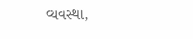વ્યવસ્થા,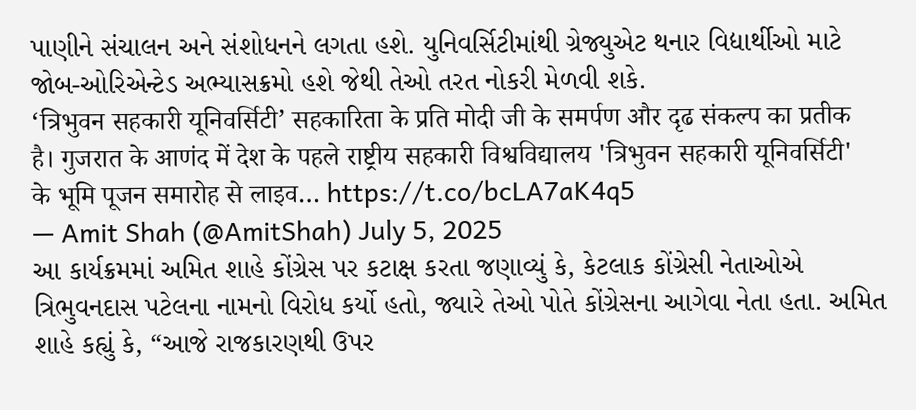પાણીને સંચાલન અને સંશોધનને લગતા હશે. યુનિવર્સિટીમાંથી ગ્રેજ્યુએટ થનાર વિદ્યાર્થીઓ માટે જોબ-ઓરિએન્ટેડ અભ્યાસક્રમો હશે જેથી તેઓ તરત નોકરી મેળવી શકે.
‘त्रिभुवन सहकारी यूनिवर्सिटी’ सहकारिता के प्रति मोदी जी के समर्पण और दृढ संकल्प का प्रतीक है। गुजरात के आणंद में देश के पहले राष्ट्रीय सहकारी विश्वविद्यालय 'त्रिभुवन सहकारी यूनिवर्सिटी' के भूमि पूजन समारोह से लाइव… https://t.co/bcLA7aK4q5
— Amit Shah (@AmitShah) July 5, 2025
આ કાર્યક્રમમાં અમિત શાહે કોંગ્રેસ પર કટાક્ષ કરતા જણાવ્યું કે, કેટલાક કોંગ્રેસી નેતાઓએ ત્રિભુવનદાસ પટેલના નામનો વિરોધ કર્યો હતો, જ્યારે તેઓ પોતે કોંગ્રેસના આગેવા નેતા હતા. અમિત શાહે કહ્યું કે, “આજે રાજકારણથી ઉપર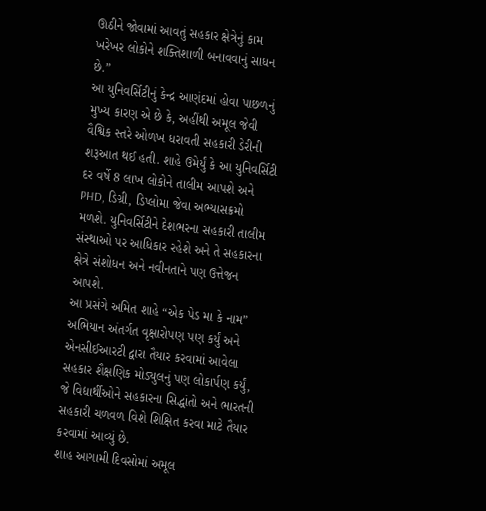ઊઠીને જોવામાં આવતું સહકાર ક્ષેત્રેનું કામ ખરેખર લોકોને શક્તિશાળી બનાવવાનું સાધન છે.”
આ યુનિવર્સિટીનું કેન્દ્ર આણંદમાં હોવા પાછળનું મુખ્ય કારણ એ છે કે, અહીંથી અમૂલ જેવી વૈશ્વિક સ્તરે ઓળખ ધરાવતી સહકારી ડેરીની શરૂઆત થઈ હતી. શાહે ઉમેર્યું કે આ યુનિવર્સિટી દર વર્ષે 8 લાખ લોકોને તાલીમ આપશે અને PHD, ડિગ્રી, ડિપ્લોમા જેવા અભ્યાસક્રમો મળશે. યુનિવર્સિટીને દેશભરના સહકારી તાલીમ સંસ્થાઓ પર આધિકાર રહેશે અને તે સહકારના ક્ષેત્રે સંશોધન અને નવીનતાને પણ ઉત્તેજન આપશે.
આ પ્રસંગે અમિત શાહે “એક પેડ મા કે નામ” અભિયાન અંતર્ગત વૃક્ષારોપણ પણ કર્યું અને એનસીઈઆરટી દ્વારા તૈયાર કરવામાં આવેલા સહકાર શૈક્ષણિક મોડ્યુલનું પણ લોકાર્પણ કર્યું, જે વિદ્યાર્થીઓને સહકારના સિદ્ધાંતો અને ભારતની સહકારી ચળવળ વિશે શિક્ષિત કરવા માટે તૈયાર કરવામાં આવ્યું છે.
શાહ આગામી દિવસોમાં અમૂલ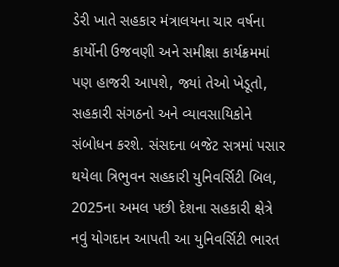ડેરી ખાતે સહકાર મંત્રાલયના ચાર વર્ષના કાર્યોની ઉજવણી અને સમીક્ષા કાર્યક્રમમાં પણ હાજરી આપશે, જ્યાં તેઓ ખેડૂતો, સહકારી સંગઠનો અને વ્યાવસાયિકોને સંબોધન કરશે. સંસદના બજેટ સત્રમાં પસાર થયેલા ત્રિભુવન સહકારી યુનિવર્સિટી બિલ, 2025ના અમલ પછી દેશના સહકારી ક્ષેત્રે નવું યોગદાન આપતી આ યુનિવર્સિટી ભારત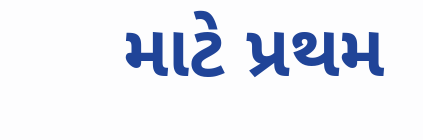માટે પ્રથમ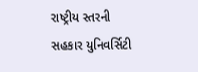રાષ્ટ્રીય સ્તરની સહકાર યુનિવર્સિટી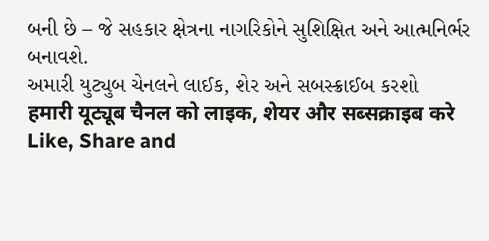બની છે – જે સહકાર ક્ષેત્રના નાગરિકોને સુશિક્ષિત અને આત્મનિર્ભર બનાવશે.
અમારી યુટ્યુબ ચેનલને લાઈક, શેર અને સબસ્ક્રાઈબ કરશો
हमारी यूट्यूब चैनल को लाइक, शेयर और सब्सक्राइब करे
Like, Share and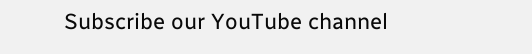Subscribe our YouTube channel